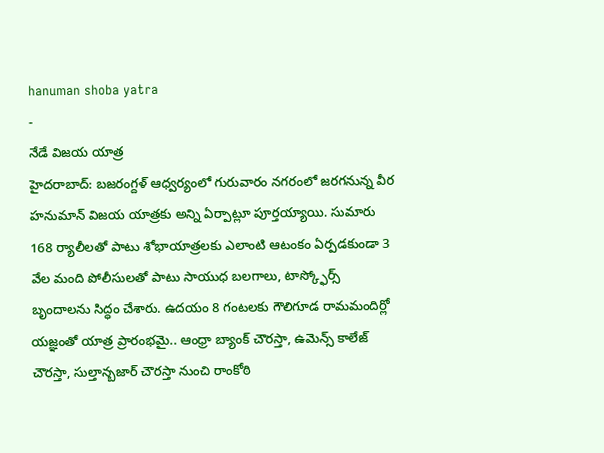hanuman shoba yatra
-
నేడే విజయ యాత్ర
హైదరాబాద్: బజరంగ్దళ్ ఆధ్వర్యంలో గురువారం నగరంలో జరగనున్న వీర హనుమాన్ విజయ యాత్రకు అన్ని ఏర్పాట్లూ పూర్తయ్యాయి. సుమారు 168 ర్యాలీలతో పాటు శోభాయాత్రలకు ఎలాంటి ఆటంకం ఏర్పడకుండా 3 వేల మంది పోలీసులతో పాటు సాయుధ బలగాలు, టాస్క్ఫోర్స్ బృందాలను సిద్ధం చేశారు. ఉదయం 8 గంటలకు గౌలిగూడ రామమందిర్లో యజ్ఞంతో యాత్ర ప్రారంభమై.. ఆంధ్రా బ్యాంక్ చౌరస్తా, ఉమెన్స్ కాలేజ్ చౌరస్తా, సుల్తాన్బజార్ చౌరస్తా నుంచి రాంకోఠి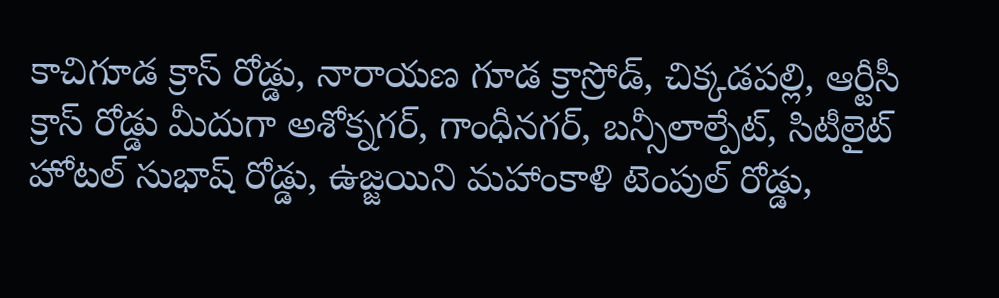కాచిగూడ క్రాస్ రోడ్డు, నారాయణ గూడ క్రాస్రోడ్, చిక్కడపల్లి, ఆర్టీసీ క్రాస్ రోడ్డు మీదుగా అశోక్నగర్, గాంధీనగర్, బన్సీలాల్పేట్, సిటీలైట్ హోటల్ సుభాష్ రోడ్డు, ఉజ్జయిని మహాంకాళి టెంపుల్ రోడ్డు,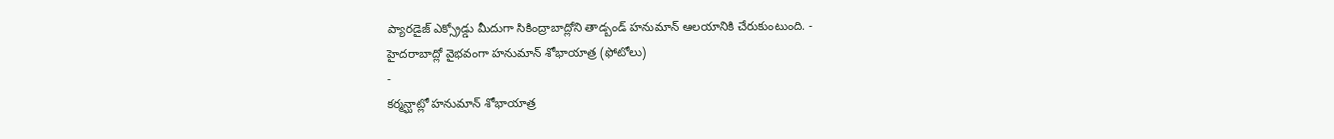ప్యారడైజ్ ఎక్స్రోడ్డు మీదుగా సికింద్రాబాద్లోని తాడ్బండ్ హనుమాన్ ఆలయానికి చేరుకుంటుంది. -
హైదరాబాద్లో వైభవంగా హనుమాన్ శోభాయాత్ర (ఫోటోలు)
-
కర్మన్ఘాట్లో హనుమాన్ శోభాయాత్ర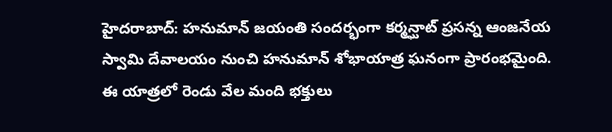హైదరాబాద్: హనుమాన్ జయంతి సందర్భంగా కర్మన్ఘాట్ ప్రసన్న ఆంజనేయ స్వామి దేవాలయం నుంచి హనుమాన్ శోభాయాత్ర ఘనంగా ప్రారంభమైంది. ఈ యాత్రలో రెండు వేల మంది భక్తులు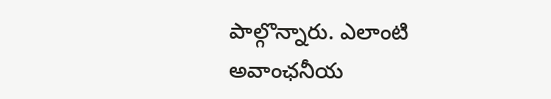పాల్గొన్నారు. ఎలాంటి అవాంఛనీయ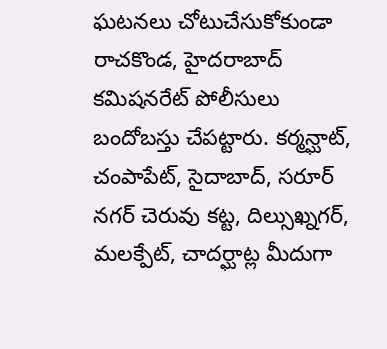ఘటనలు చోటుచేసుకోకుండా రాచకొండ, హైదరాబాద్ కమిషనరేట్ పోలీసులు బందోబస్తు చేపట్టారు. కర్మన్ఘాట్, చంపాపేట్, సైదాబాద్, సరూర్ నగర్ చెరువు కట్ట, దిల్సుఖ్నగర్, మలక్పేట్, చాదర్ఘాట్ల మీదుగా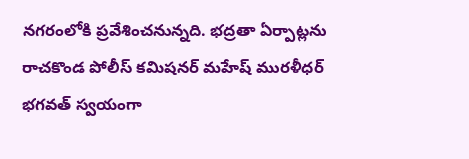నగరంలోకి ప్రవేశించనున్నది. భద్రతా ఏర్పాట్లను రాచకొండ పోలీస్ కమిషనర్ మహేష్ మురళీధర్ భగవత్ స్వయంగా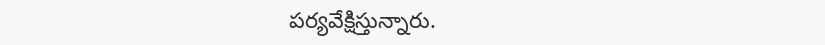పర్యవేక్షిస్తున్నారు.